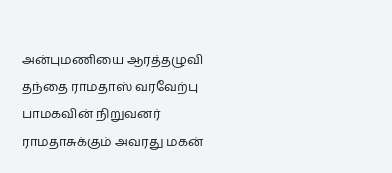அன்புமணியை ஆரத்தழுவி தந்தை ராமதாஸ் வரவேற்பு
பாமகவின் நிறுவனர் ராமதாசுக்கும் அவரது மகன்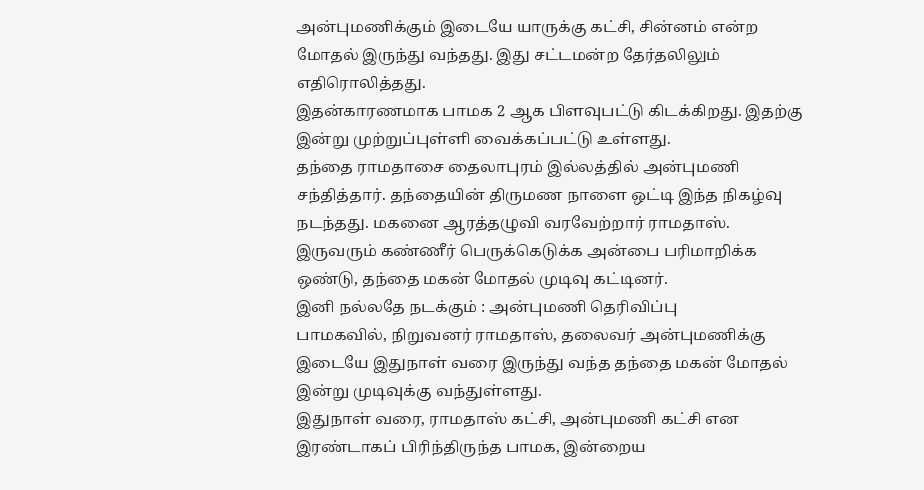அன்புமணிக்கும் இடையே யாருக்கு கட்சி, சின்னம் என்ற மோதல் இருந்து வந்தது. இது சட்டமன்ற தேர்தலிலும் எதிரொலித்தது.
இதன்காரணமாக பாமக 2 ஆக பிளவுபட்டு கிடக்கிறது. இதற்கு இன்று முற்றுப்புள்ளி வைக்கப்பட்டு உள்ளது.
தந்தை ராமதாசை தைலாபுரம் இல்லத்தில் அன்புமணி சந்தித்தார். தந்தையின் திருமண நாளை ஒட்டி இந்த நிகழ்வு நடந்தது. மகனை ஆரத்தழுவி வரவேற்றார் ராமதாஸ்.
இருவரும் கண்ணீர் பெருக்கெடுக்க அன்பை பரிமாறிக்க ஒண்டு, தந்தை மகன் மோதல் முடிவு கட்டினர்.
இனி நல்லதே நடக்கும் : அன்புமணி தெரிவிப்பு
பாமகவில், நிறுவனர் ராமதாஸ், தலைவர் அன்புமணிக்கு இடையே இதுநாள் வரை இருந்து வந்த தந்தை மகன் மோதல் இன்று முடிவுக்கு வந்துள்ளது.
இதுநாள் வரை, ராமதாஸ் கட்சி, அன்புமணி கட்சி என இரண்டாகப் பிரிந்திருந்த பாமக, இன்றைய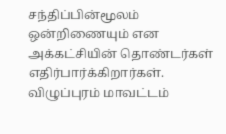சந்திப்பின்மூலம் ஒன்றிணையும் என அக்கட்சியின் தொண்டர்கள் எதிர்பார்க்கிறார்கள்.
விழுப்புரம் மாவட்டம்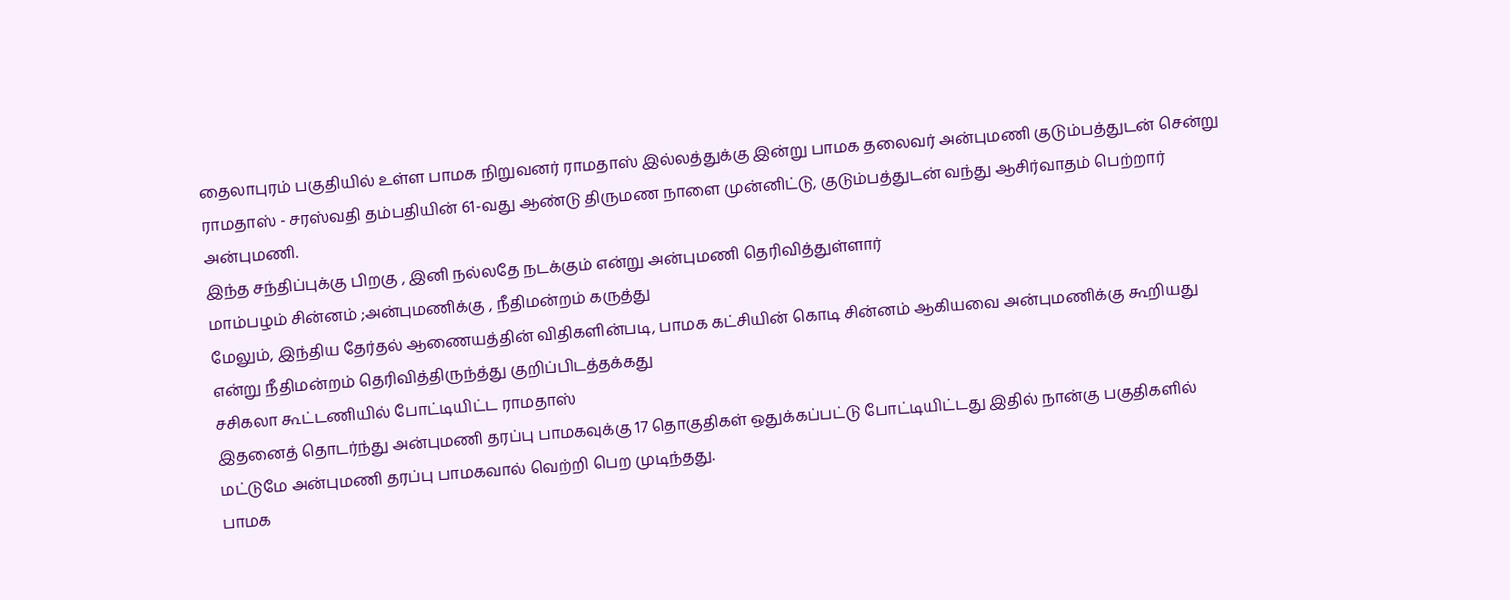தைலாபுரம் பகுதியில் உள்ள பாமக நிறுவனர் ராமதாஸ் இல்லத்துக்கு இன்று பாமக தலைவர் அன்புமணி குடும்பத்துடன் சென்று
ராமதாஸ் - சரஸ்வதி தம்பதியின் 61-வது ஆண்டு திருமண நாளை முன்னிட்டு, குடும்பத்துடன் வந்து ஆசிர்வாதம் பெற்றார் அன்புமணி.
இந்த சந்திப்புக்கு பிறகு , இனி நல்லதே நடக்கும் என்று அன்புமணி தெரிவித்துள்ளார்
மாம்பழம் சின்னம் ;அன்புமணிக்கு , நீதிமன்றம் கருத்து
மேலும், இந்திய தேர்தல் ஆணையத்தின் விதிகளின்படி, பாமக கட்சியின் கொடி சின்னம் ஆகியவை அன்புமணிக்கு கூறியது என்று நீதிமன்றம் தெரிவித்திருந்த்து குறிப்பிடத்தக்கது
சசிகலா கூட்டணியில் போட்டியிட்ட ராமதாஸ்
இதனைத் தொடர்ந்து அன்புமணி தரப்பு பாமகவுக்கு 17 தொகுதிகள் ஒதுக்கப்பட்டு போட்டியிட்டது இதில் நான்கு பகுதிகளில் மட்டுமே அன்புமணி தரப்பு பாமகவால் வெற்றி பெற முடிந்தது.
பாமக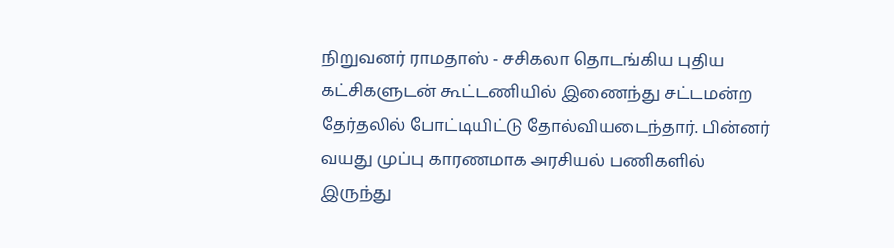நிறுவனர் ராமதாஸ் - சசிகலா தொடங்கிய புதிய கட்சிகளுடன் கூட்டணியில் இணைந்து சட்டமன்ற தேர்தலில் போட்டியிட்டு தோல்வியடைந்தார். பின்னர் வயது முப்பு காரணமாக அரசியல் பணிகளில் இருந்து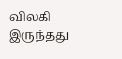விலகி இருந்தது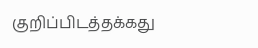குறிப்பிடத்தக்கது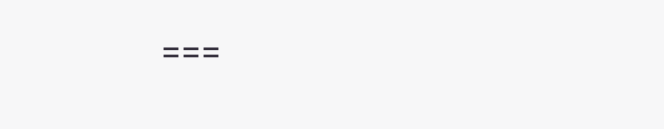===